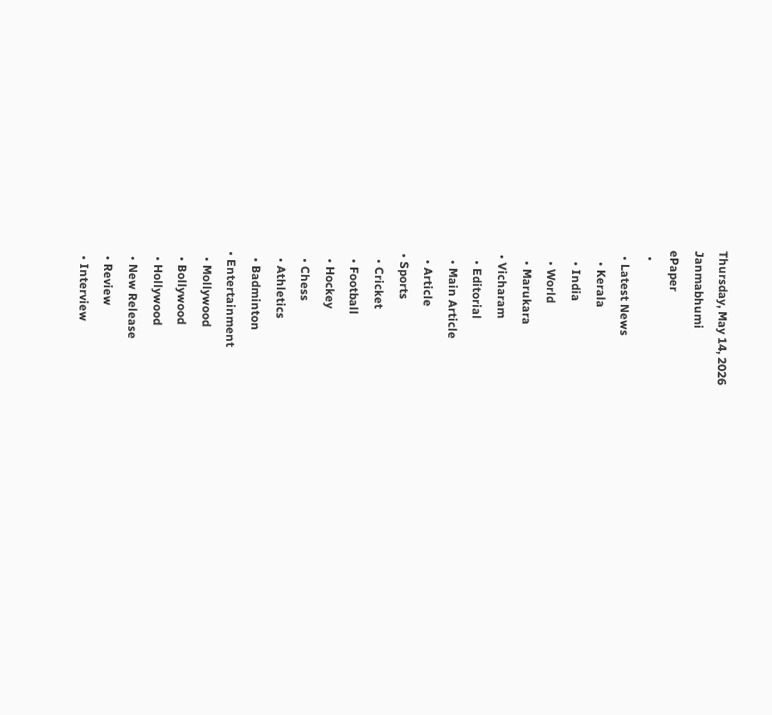Thursday, May 14, 2026
Janmabhumi
ePaper
  •
  • Latest News
    • Kerala
    • India
    • World
    • Marukara
  • Vicharam
    • Editorial
    • Main Article
    • Article
  • Sports
    • Cricket
    • Football
    • Hockey
    • Chess
    • Athletics
    • Badminton
  • Entertainment
    • Mollywood
    • Bollywood
    • Hollywood
    • New Release
    • Review
    • Interview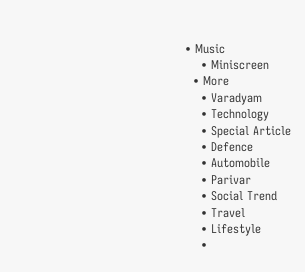• Music
    • Miniscreen
  • More
    • Varadyam
    • Technology
    • Special Article
    • Defence
    • Automobile
    • Parivar
    • Social Trend
    • Travel
    • Lifestyle
    •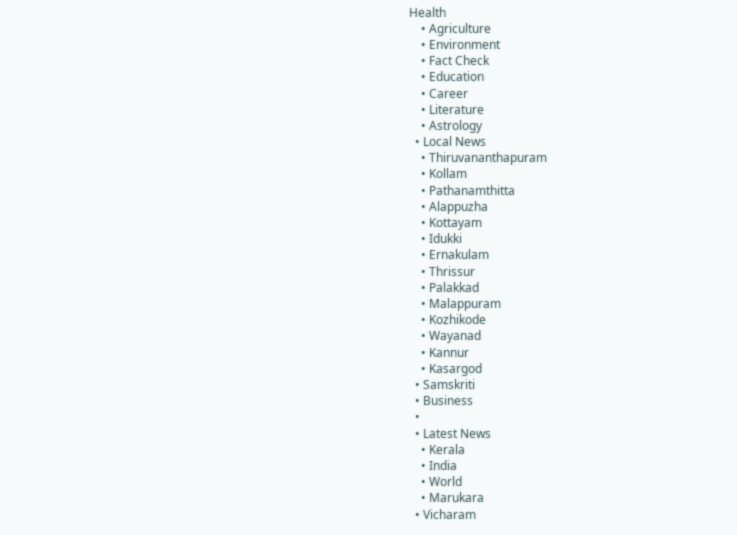Health
    • Agriculture
    • Environment
    • Fact Check
    • Education
    • Career
    • Literature
    • Astrology
  • Local News
    • Thiruvananthapuram
    • Kollam
    • Pathanamthitta
    • Alappuzha
    • Kottayam
    • Idukki
    • Ernakulam
    • Thrissur
    • Palakkad
    • Malappuram
    • Kozhikode
    • Wayanad
    • Kannur
    • Kasargod
  • Samskriti
  • Business
  •
  • Latest News
    • Kerala
    • India
    • World
    • Marukara
  • Vicharam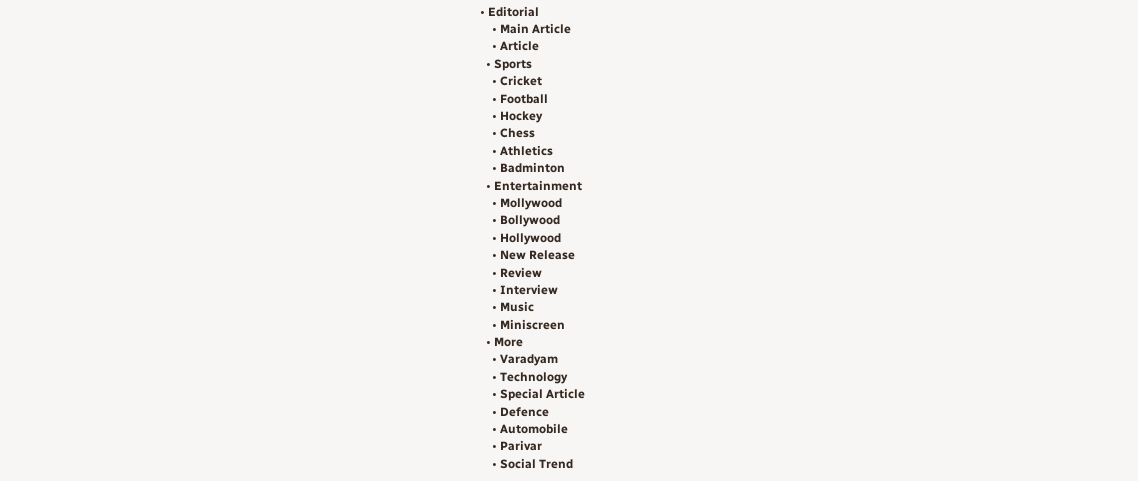• Editorial
    • Main Article
    • Article
  • Sports
    • Cricket
    • Football
    • Hockey
    • Chess
    • Athletics
    • Badminton
  • Entertainment
    • Mollywood
    • Bollywood
    • Hollywood
    • New Release
    • Review
    • Interview
    • Music
    • Miniscreen
  • More
    • Varadyam
    • Technology
    • Special Article
    • Defence
    • Automobile
    • Parivar
    • Social Trend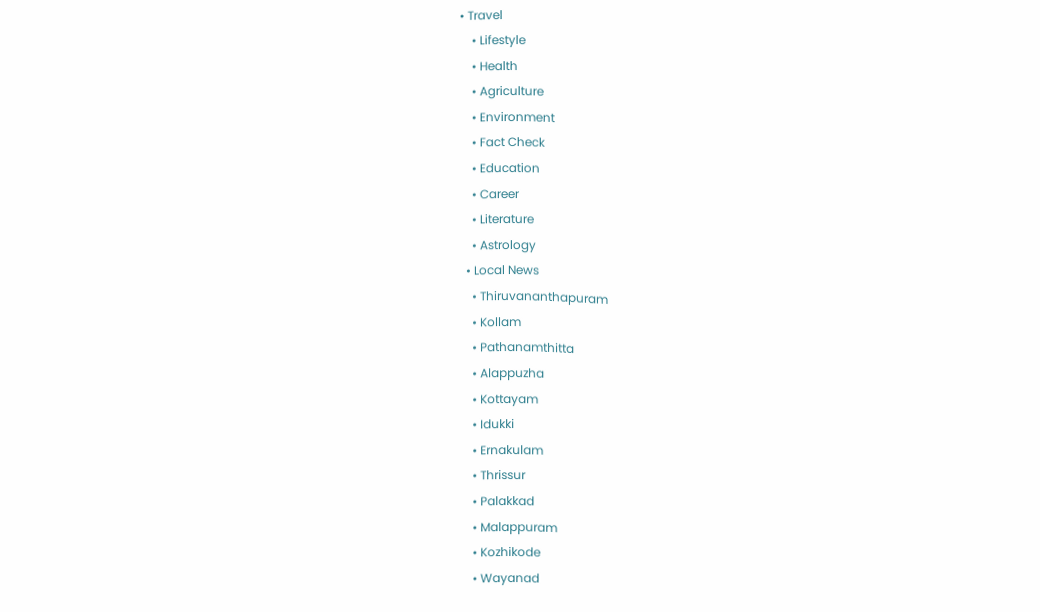• Travel
    • Lifestyle
    • Health
    • Agriculture
    • Environment
    • Fact Check
    • Education
    • Career
    • Literature
    • Astrology
  • Local News
    • Thiruvananthapuram
    • Kollam
    • Pathanamthitta
    • Alappuzha
    • Kottayam
    • Idukki
    • Ernakulam
    • Thrissur
    • Palakkad
    • Malappuram
    • Kozhikode
    • Wayanad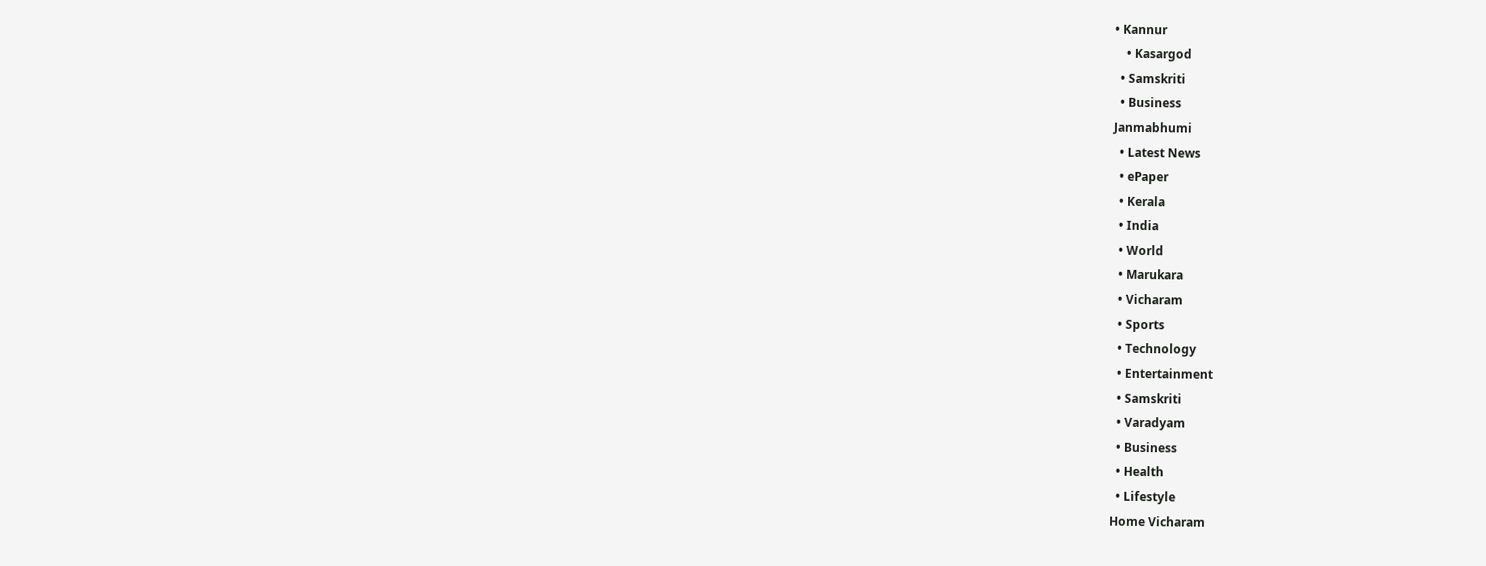• Kannur
    • Kasargod
  • Samskriti
  • Business
Janmabhumi
  • Latest News
  • ePaper
  • Kerala
  • India
  • World
  • Marukara
  • Vicharam
  • Sports
  • Technology
  • Entertainment
  • Samskriti
  • Varadyam
  • Business
  • Health
  • Lifestyle
Home Vicharam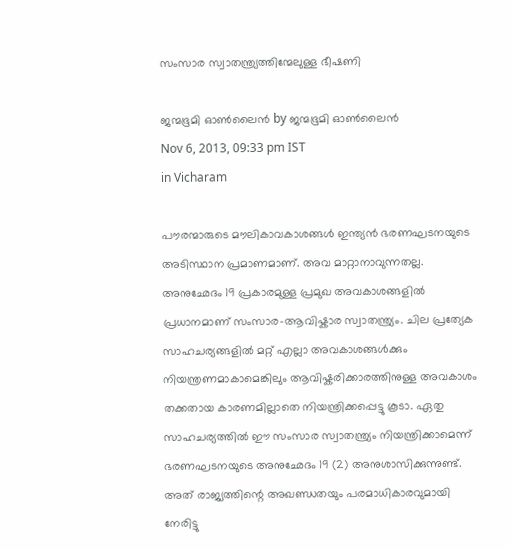സംസാര സ്വാതന്ത്ര്യത്തിന്മേലുള്ള ഭീഷണി

ജന്മഭൂമി ഓണ്‍ലൈന്‍ by ജന്മഭൂമി ഓണ്‍ലൈന്‍
Nov 6, 2013, 09:33 pm IST
in Vicharam

പൗരന്മാരുടെ മൗലികാവകാശങ്ങള്‍ ഇന്ത്യന്‍ ഭരണഘടനയുടെ അടിസ്ഥാന പ്രമാണമാണ്‌. അവ മാറ്റാനാവുന്നതല്ല. അനുഛേദം 19 പ്രകാരമുള്ള പ്രമുഖ അവകാശങ്ങളില്‍ പ്രധാനമാണ്‌ സംസാര-ആവിഷ്കാര സ്വാതന്ത്ര്യം. ചില പ്രത്യേക സാഹചര്യങ്ങളില്‍ മറ്റ്‌ എല്ലാ അവകാശങ്ങള്‍ക്കും നിയന്ത്രണമാകാമെങ്കിലും ആവിഷ്കരിക്കാരത്തിനുള്ള അവകാശം തക്കതായ കാരണമില്ലാതെ നിയന്ത്രിക്കപ്പെട്ടു കൂടാ. ഏതു സാഹചര്യത്തില്‍ ഈ സംസാര സ്വാതന്ത്ര്യം നിയന്ത്രിക്കാമെന്ന്‌ ഭരണഘടനയുടെ അനുഛേദം 19 (2) അനുശാസിക്കുന്നുണ്ട്‌. അത്‌ രാജ്യത്തിന്റെ അഖണ്ഡതയും പരമാധികാരവുമായി നേരിട്ടു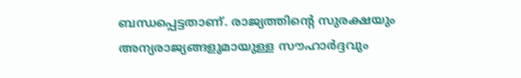ബന്ധപ്പെട്ടതാണ്‌. രാജ്യത്തിന്റെ സുരക്ഷയും അന്യരാജ്യങ്ങളുമായുള്ള സൗഹാര്‍ദ്ദവും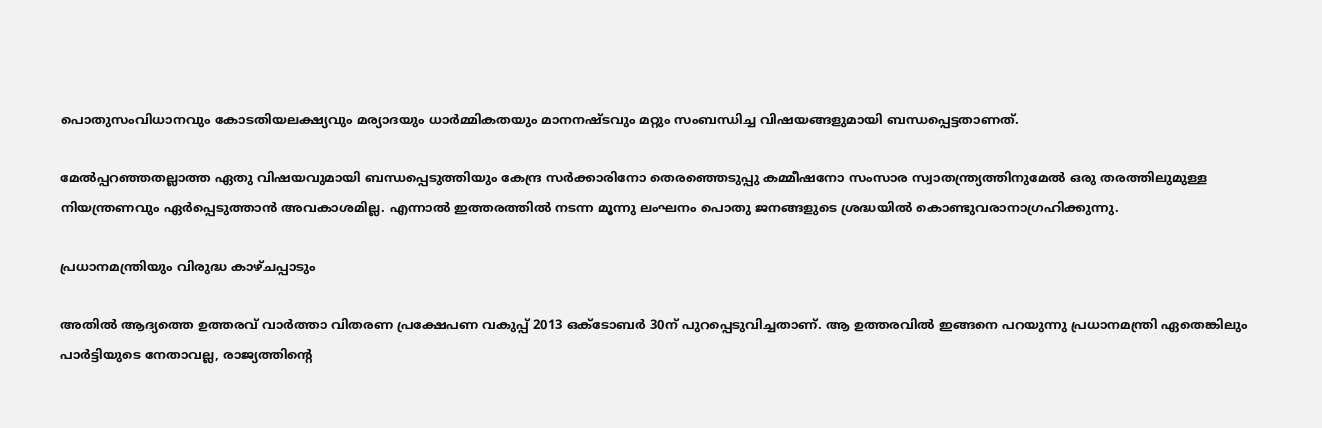പൊതുസംവിധാനവും കോടതിയലക്ഷ്യവും മര്യാദയും ധാര്‍മ്മികതയും മാനനഷ്ടവും മറ്റും സംബന്ധിച്ച വിഷയങ്ങളുമായി ബന്ധപ്പെട്ടതാണത്‌.

മേല്‍പ്പറഞ്ഞതല്ലാത്ത ഏതു വിഷയവുമായി ബന്ധപ്പെടുത്തിയും കേന്ദ്ര സര്‍ക്കാരിനോ തെരഞ്ഞെടുപ്പു കമ്മീഷനോ സംസാര സ്വാതന്ത്ര്യത്തിനുമേല്‍ ഒരു തരത്തിലുമുള്ള നിയന്ത്രണവും ഏര്‍പ്പെടുത്താന്‍ അവകാശമില്ല. എന്നാല്‍ ഇത്തരത്തില്‍ നടന്ന മൂന്നു ലംഘനം പൊതു ജനങ്ങളുടെ ശ്രദ്ധയില്‍ കൊണ്ടുവരാനാഗ്രഹിക്കുന്നു.

പ്രധാനമന്ത്രിയും വിരുദ്ധ കാഴ്ചപ്പാടും

അതില്‍ ആദ്യത്തെ ഉത്തരവ്‌ വാര്‍ത്താ വിതരണ പ്രക്ഷേപണ വകുപ്പ്‌ 2013 ഒക്ടോബര്‍ 30ന്‌ പുറപ്പെടുവിച്ചതാണ്‌. ആ ഉത്തരവില്‍ ഇങ്ങനെ പറയുന്നു പ്രധാനമന്ത്രി ഏതെങ്കിലും പാര്‍ട്ടിയുടെ നേതാവല്ല, രാജ്യത്തിന്റെ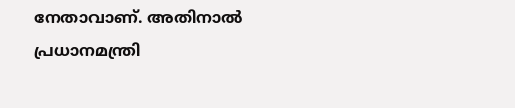നേതാവാണ്‌. അതിനാല്‍ പ്രധാനമന്ത്രി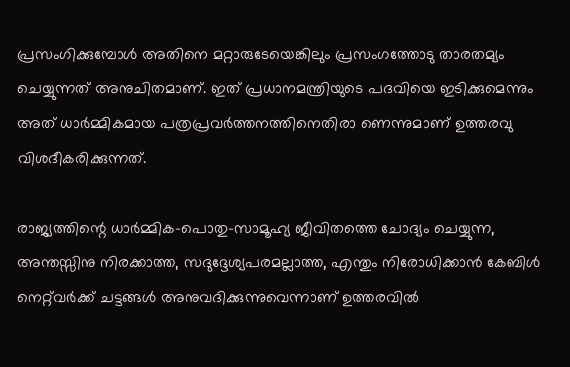പ്രസംഗിക്കുമ്പോള്‍ അതിനെ മറ്റാരുടേയെങ്കിലും പ്രസംഗത്തോടു താരതമ്യം ചെയ്യുന്നത്‌ അനുചിതമാണ്‌. ഇത്‌ പ്രധാനമന്ത്രിയുടെ പദവിയെ ഇടിക്കുമെന്നും അത്‌ ധാര്‍മ്മികമായ പത്രപ്രവര്‍ത്തനത്തിനെതിരാ ണെന്നുമാണ്‌ ഉത്തരവു വിശദീകരിക്കുന്നത്‌.

രാജ്യത്തിന്റെ ധാര്‍മ്മിക-പൊതു-സാമൂഹ്യ ജീവിതത്തെ ചോദ്യം ചെയ്യുന്ന, അന്തസ്സിനു നിരക്കാത്ത, സദുദ്ദേശ്യപരമല്ലാത്ത, എന്തും നിരോധിക്കാന്‍ കേബിള്‍ നെറ്റ്‌വര്‍ക്ക്‌ ചട്ടങ്ങള്‍ അനുവദിക്കുന്നുവെന്നാണ്‌ ഉത്തരവില്‍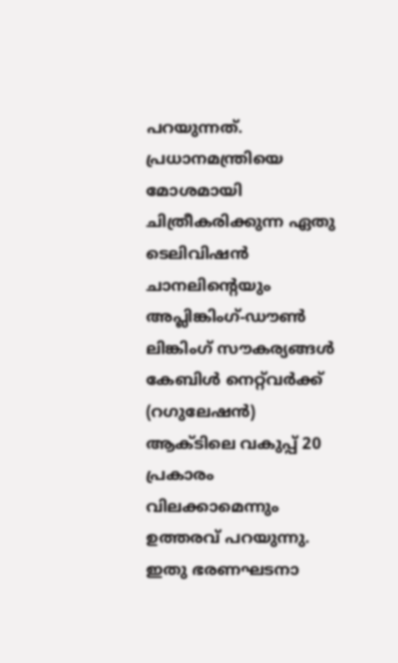പറയുന്നത്‌. പ്രധാനമന്ത്രിയെ മോശമായി ചിത്രീകരിക്കുന്ന ഏതു ടെലിവിഷന്‍ ചാനലിന്റെയും അപ്ലിങ്കിംഗ്‌-ഡൗണ്‍ ലിങ്കിംഗ്‌ സൗകര്യങ്ങള്‍ കേബിള്‍ നെറ്റ്‌വര്‍ക്ക്‌ (റഗുലേഷന്‍) ആക്ടിലെ വകുപ്പ്‌ 20 പ്രകാരം വിലക്കാമെന്നും ഉത്തരവ്‌ പറയുന്നു. ഇതു ഭരണഘടനാ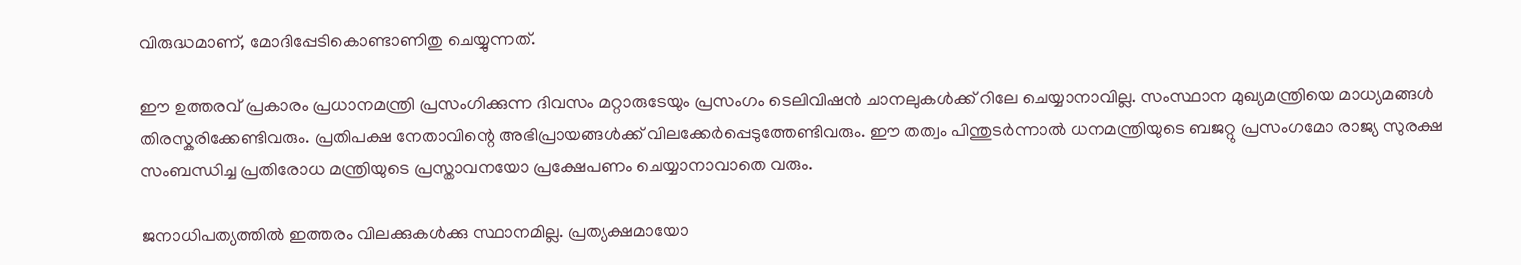വിരുദ്ധമാണ്‌, മോദിപ്പേടികൊണ്ടാണിതു ചെയ്യുന്നത്‌.

ഈ ഉത്തരവ്‌ പ്രകാരം പ്രധാനമന്ത്രി പ്രസംഗിക്കുന്ന ദിവസം മറ്റാരുടേയും പ്രസംഗം ടെലിവിഷന്‍ ചാനലുകള്‍ക്ക്‌ റിലേ ചെയ്യാനാവില്ല. സംസ്ഥാന മുഖ്യമന്ത്രിയെ മാധ്യമങ്ങള്‍ തിരസ്കരിക്കേണ്ടിവരും. പ്രതിപക്ഷ നേതാവിന്റെ അഭിപ്രായങ്ങള്‍ക്ക്‌ വിലക്കേര്‍പ്പെടുത്തേണ്ടിവരും. ഈ തത്വം പിന്തുടര്‍ന്നാല്‍ ധനമന്ത്രിയുടെ ബജറ്റു പ്രസംഗമോ രാജ്യ സുരക്ഷ സംബന്ധിച്ച പ്രതിരോധ മന്ത്രിയുടെ പ്രസ്താവനയോ പ്രക്ഷേപണം ചെയ്യാനാവാതെ വരും.

ജനാധിപത്യത്തില്‍ ഇത്തരം വിലക്കുകള്‍ക്കു സ്ഥാനമില്ല. പ്രത്യക്ഷമായോ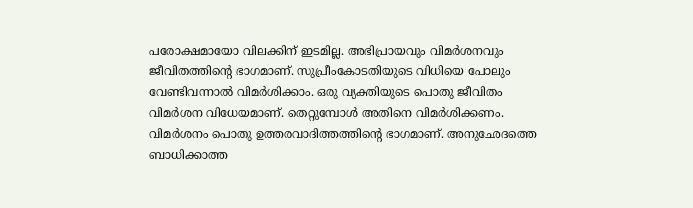പരോക്ഷമായോ വിലക്കിന്‌ ഇടമില്ല. അഭിപ്രായവും വിമര്‍ശനവും ജീവിതത്തിന്റെ ഭാഗമാണ്‌. സുപ്രീംകോടതിയുടെ വിധിയെ പോലും വേണ്ടിവന്നാല്‍ വിമര്‍ശിക്കാം. ഒരു വ്യക്തിയുടെ പൊതു ജീവിതം വിമര്‍ശന വിധേയമാണ്‌. തെറ്റുമ്പോള്‍ അതിനെ വിമര്‍ശിക്കണം. വിമര്‍ശനം പൊതു ഉത്തരവാദിത്തത്തിന്റെ ഭാഗമാണ്‌. അനുഛേദത്തെ ബാധിക്കാത്ത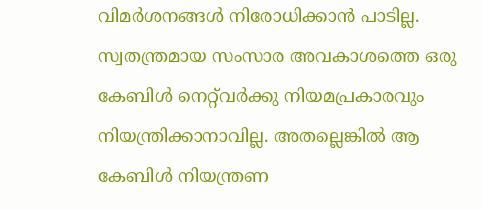വിമര്‍ശനങ്ങള്‍ നിരോധിക്കാന്‍ പാടില്ല. സ്വതന്ത്രമായ സംസാര അവകാശത്തെ ഒരു കേബിള്‍ നെറ്റ്‌വര്‍ക്കു നിയമപ്രകാരവും നിയന്ത്രിക്കാനാവില്ല. അതല്ലെങ്കില്‍ ആ കേബിള്‍ നിയന്ത്രണ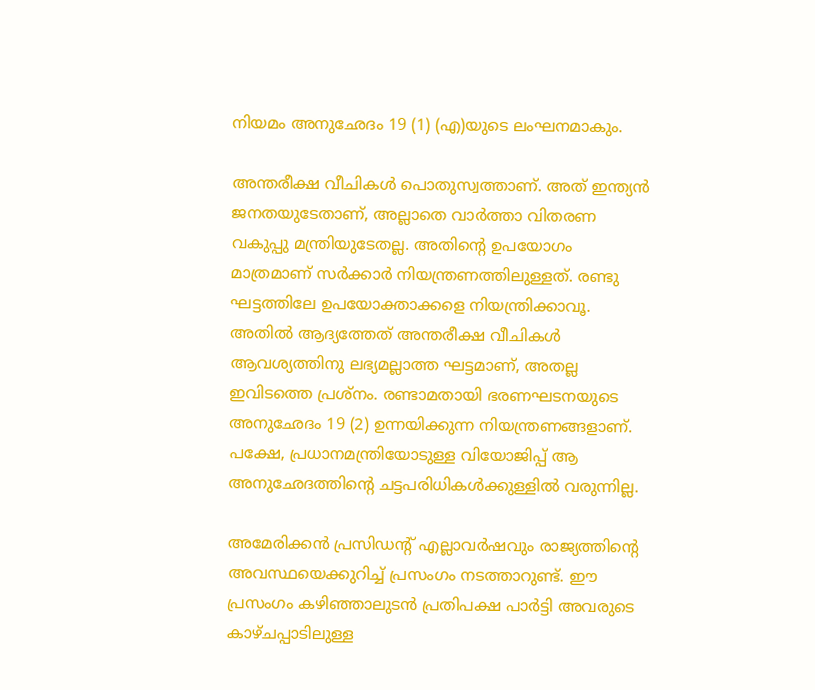നിയമം അനുഛേദം 19 (1) (എ)യുടെ ലംഘനമാകും.

അന്തരീക്ഷ വീചികള്‍ പൊതുസ്വത്താണ്‌. അത്‌ ഇന്ത്യന്‍ ജനതയുടേതാണ്‌, അല്ലാതെ വാര്‍ത്താ വിതരണ വകുപ്പു മന്ത്രിയുടേതല്ല. അതിന്റെ ഉപയോഗം മാത്രമാണ്‌ സര്‍ക്കാര്‍ നിയന്ത്രണത്തിലുള്ളത്‌. രണ്ടു ഘട്ടത്തിലേ ഉപയോക്താക്കളെ നിയന്ത്രിക്കാവൂ. അതില്‍ ആദ്യത്തേത്‌ അന്തരീക്ഷ വീചികള്‍ ആവശ്യത്തിനു ലഭ്യമല്ലാത്ത ഘട്ടമാണ്‌, അതല്ല ഇവിടത്തെ പ്രശ്നം. രണ്ടാമതായി ഭരണഘടനയുടെ അനുഛേദം 19 (2) ഉന്നയിക്കുന്ന നിയന്ത്രണങ്ങളാണ്‌. പക്ഷേ, പ്രധാനമന്ത്രിയോടുള്ള വിയോജിപ്പ്‌ ആ അനുഛേദത്തിന്റെ ചട്ടപരിധികള്‍ക്കുള്ളില്‍ വരുന്നില്ല.

അമേരിക്കന്‍ പ്രസിഡന്റ്‌ എല്ലാവര്‍ഷവും രാജ്യത്തിന്റെ അവസ്ഥയെക്കുറിച്ച്‌ പ്രസംഗം നടത്താറുണ്ട്‌. ഈ പ്രസംഗം കഴിഞ്ഞാലുടന്‍ പ്രതിപക്ഷ പാര്‍ട്ടി അവരുടെ കാഴ്ചപ്പാടിലുള്ള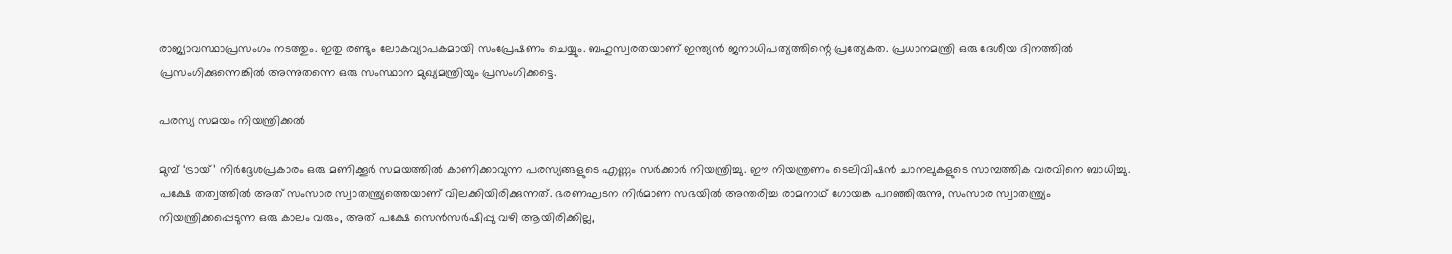രാജ്യാവസ്ഥാപ്രസംഗം നടത്തും. ഇതു രണ്ടും ലോകവ്യാപകമായി സംപ്രേഷണം ചെയ്യും. ബഹുസ്വരതയാണ്‌ ഇന്ത്യന്‍ ജനാധിപത്യത്തിന്റെ പ്രത്യേകത. പ്രധാനമന്ത്രി ഒരു ദേശീയ ദിനത്തില്‍ പ്രസംഗിക്കുന്നെങ്കില്‍ അന്നുതന്നെ ഒരു സംസ്ഥാന മുഖ്യമന്ത്രിയും പ്രസംഗിക്കട്ടെ.

പരസ്യ സമയം നിയന്ത്രിക്കല്‍

മുമ്പ്‌ ‘ട്രായ്‌’ നിര്‍ദ്ദേശപ്രകാരം ഒരു മണിക്കൂര്‍ സമയത്തില്‍ കാണിക്കാവുന്ന പരസ്യങ്ങളുടെ എണ്ണം സര്‍ക്കാര്‍ നിയന്ത്രിച്ചു. ഈ നിയന്ത്രണം ടെലിവിഷന്‍ ചാനലുകളുടെ സാമ്പത്തിക വരവിനെ ബാധിച്ചു. പക്ഷേ തത്വത്തില്‍ അത്‌ സംസാര സ്വാതന്ത്ര്യത്തെയാണ്‌ വിലക്കിയിരിക്കുന്നത്‌. ഭരണഘടന നിര്‍മാണ സഭയില്‍ അന്തരിച്ച രാമനാഥ്‌ ഗോയങ്ക പറഞ്ഞിരുന്നു, സംസാര സ്വാതന്ത്ര്യം നിയന്ത്രിക്കപ്പെടുന്ന ഒരു കാലം വരും, അത്‌ പക്ഷേ സെന്‍സര്‍ഷിപ്പു വഴി ആയിരിക്കില്ല,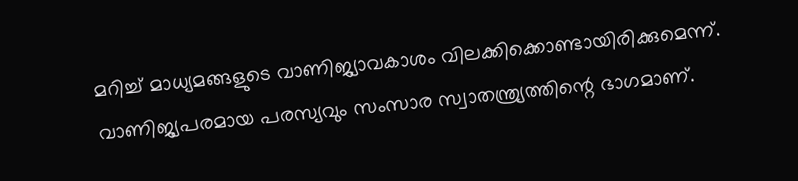മറിച്ച്‌ മാധ്യമങ്ങളുടെ വാണിജ്യാവകാശം വിലക്കിക്കൊണ്ടായിരിക്കുമെന്ന്‌. വാണിജ്യപരമായ പരസ്യവും സംസാര സ്വാതന്ത്ര്യത്തിന്റെ ഭാഗമാണ്‌.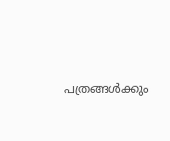പത്രങ്ങള്‍ക്കും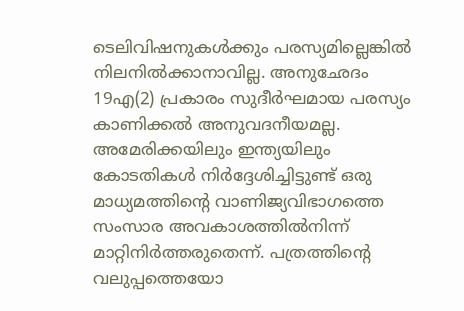ടെലിവിഷനുകള്‍ക്കും പരസ്യമില്ലെങ്കില്‍ നിലനില്‍ക്കാനാവില്ല. അനുഛേദം 19എ(2) പ്രകാരം സുദീര്‍ഘമായ പരസ്യം കാണിക്കല്‍ അനുവദനീയമല്ല. അമേരിക്കയിലും ഇന്ത്യയിലും കോടതികള്‍ നിര്‍ദ്ദേശിച്ചിട്ടുണ്ട്‌ ഒരു മാധ്യമത്തിന്റെ വാണിജ്യവിഭാഗത്തെ സംസാര അവകാശത്തില്‍നിന്ന്‌ മാറ്റിനിര്‍ത്തരുതെന്ന്‌. പത്രത്തിന്റെ വലുപ്പത്തെയോ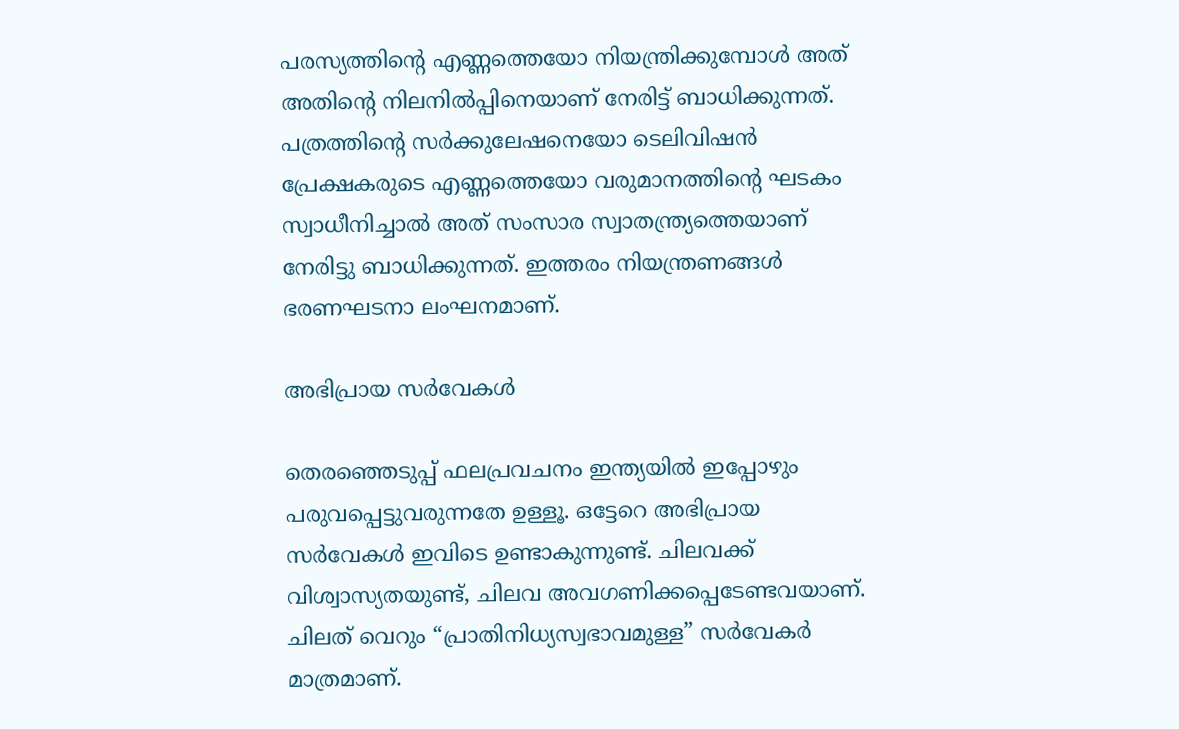പരസ്യത്തിന്റെ എണ്ണത്തെയോ നിയന്ത്രിക്കുമ്പോള്‍ അത്‌ അതിന്റെ നിലനില്‍പ്പിനെയാണ്‌ നേരിട്ട്‌ ബാധിക്കുന്നത്‌. പത്രത്തിന്റെ സര്‍ക്കുലേഷനെയോ ടെലിവിഷന്‍ പ്രേക്ഷകരുടെ എണ്ണത്തെയോ വരുമാനത്തിന്റെ ഘടകം സ്വാധീനിച്ചാല്‍ അത്‌ സംസാര സ്വാതന്ത്ര്യത്തെയാണ്‌ നേരിട്ടു ബാധിക്കുന്നത്‌. ഇത്തരം നിയന്ത്രണങ്ങള്‍ ഭരണഘടനാ ലംഘനമാണ്‌.

അഭിപ്രായ സര്‍വേകള്‍

തെരഞ്ഞെടുപ്പ്‌ ഫലപ്രവചനം ഇന്ത്യയില്‍ ഇപ്പോഴും പരുവപ്പെട്ടുവരുന്നതേ ഉള്ളൂ. ഒട്ടേറെ അഭിപ്രായ സര്‍വേകള്‍ ഇവിടെ ഉണ്ടാകുന്നുണ്ട്‌. ചിലവക്ക്‌ വിശ്വാസ്യതയുണ്ട്‌, ചിലവ അവഗണിക്കപ്പെടേണ്ടവയാണ്‌. ചിലത്‌ വെറും “പ്രാതിനിധ്യസ്വഭാവമുള്ള” സര്‍വേകര്‍ മാത്രമാണ്‌.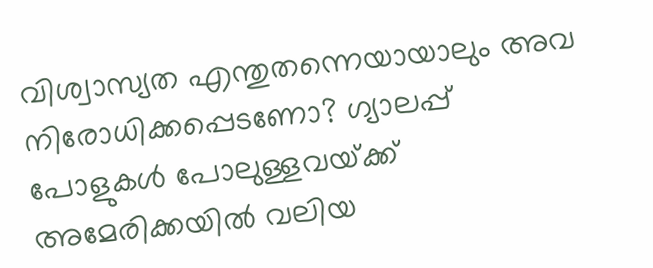വിശ്വാസ്യത എന്തുതന്നെയായാലും അവ നിരോധിക്കപ്പെടണോ? ഗ്യാലപ്പ്‌ പോളുകള്‍ പോലുള്ളവയ്‌ക്ക്‌ അമേരിക്കയില്‍ വലിയ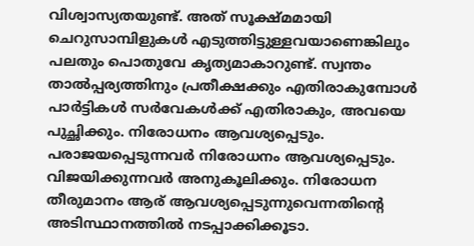വിശ്വാസ്യതയുണ്ട്‌. അത്‌ സൂക്ഷ്മമായി ചെറുസാമ്പിളുകള്‍ എടുത്തിട്ടുള്ളവയാണെങ്കിലും പലതും പൊതുവേ കൃത്യമാകാറുണ്ട്‌. സ്വന്തം താല്‍പ്പര്യത്തിനും പ്രതീക്ഷക്കും എതിരാകുമ്പോള്‍ പാര്‍ട്ടികള്‍ സര്‍വേകള്‍ക്ക്‌ എതിരാകും, അവയെ പുച്ഛിക്കും. നിരോധനം ആവശ്യപ്പെടും. പരാജയപ്പെടുന്നവര്‍ നിരോധനം ആവശ്യപ്പെടും. വിജയിക്കുന്നവര്‍ അനുകൂലിക്കും. നിരോധന തീരുമാനം ആര്‌ ആവശ്യപ്പെടുന്നുവെന്നതിന്റെ അടിസ്ഥാനത്തില്‍ നടപ്പാക്കിക്കൂടാ.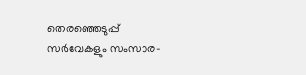തെരഞ്ഞെടുപ്പ്‌ സര്‍വേകളും സംസാര-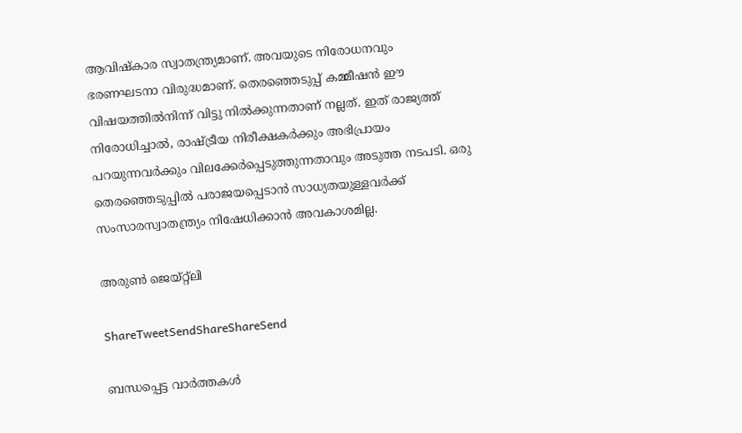ആവിഷ്കാര സ്വാതന്ത്ര്യമാണ്‌. അവയുടെ നിരോധനവും ഭരണഘടനാ വിരുദ്ധമാണ്‌. തെരഞ്ഞെടുപ്പ്‌ കമ്മീഷന്‍ ഈ വിഷയത്തില്‍നിന്ന്‌ വിട്ടു നില്‍ക്കുന്നതാണ്‌ നല്ലത്‌. ഇത്‌ രാജ്യത്ത്‌ നിരോധിച്ചാല്‍, രാഷ്‌ട്രീയ നിരീക്ഷകര്‍ക്കും അഭിപ്രായം പറയുന്നവര്‍ക്കും വിലക്കേര്‍പ്പെടുത്തുന്നതാവും അടുത്ത നടപടി. ഒരു തെരഞ്ഞെടുപ്പില്‍ പരാജയപ്പെടാന്‍ സാധ്യതയുള്ളവര്‍ക്ക്‌ സംസാരസ്വാതന്ത്ര്യം നിഷേധിക്കാന്‍ അവകാശമില്ല.

അരുണ്‍ ജെയ്റ്റ്ലി

ShareTweetSendShareShareSend

ബന്ധപ്പെട്ട വാര്‍ത്തകള്‍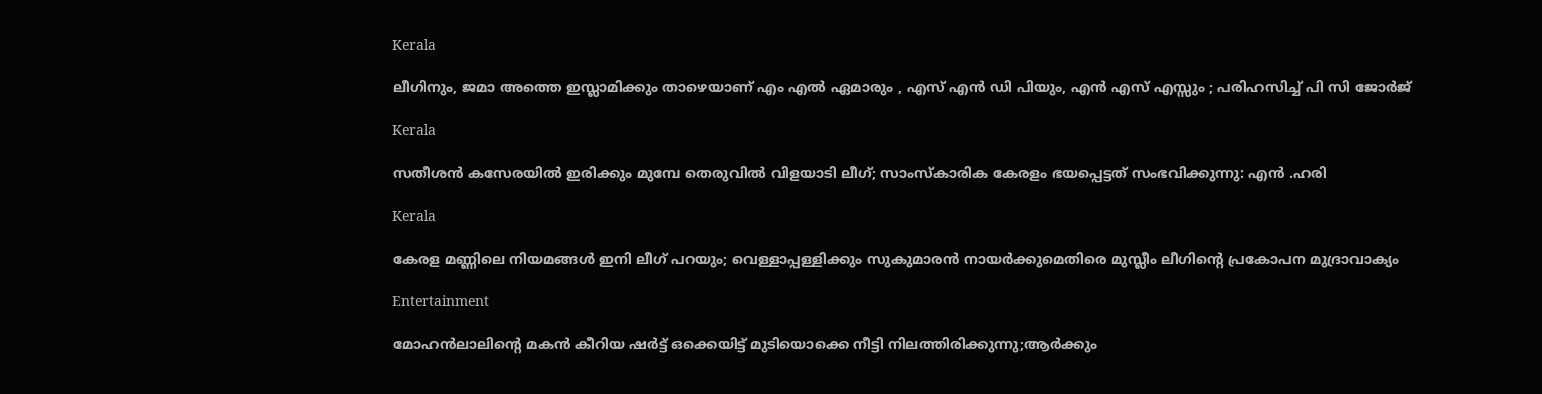Kerala

ലീഗിനും, ജമാ അത്തെ ഇസ്ലാമിക്കും താഴെയാണ് എം എൽ ഏമാരും , എസ് എൻ ഡി പിയും, എൻ എസ് എസ്സും ; പരിഹസിച്ച് പി സി ജോർജ്

Kerala

സതീശൻ കസേരയിൽ ഇരിക്കും മുമ്പേ തെരുവിൽ വിളയാടി ലീഗ്; സാംസ്കാരിക കേരളം ഭയപ്പെട്ടത് സംഭവിക്കുന്നു: എൻ .ഹരി

Kerala

കേരള മണ്ണിലെ നിയമങ്ങൾ ഇനി ലീഗ് പറയും; വെള്ളാപ്പള്ളിക്കും സുകുമാരൻ നായർക്കുമെതിരെ മുസ്ലീം ലീഗിന്റെ പ്രകോപന മുദ്രാവാക്യം

Entertainment

മോഹൻലാലിന്റെ മകൻ കീറിയ ഷർട്ട് ഒക്കെയിട്ട് മുടിയൊക്കെ നീട്ടി നിലത്തിരിക്കുന്നു;ആർക്കും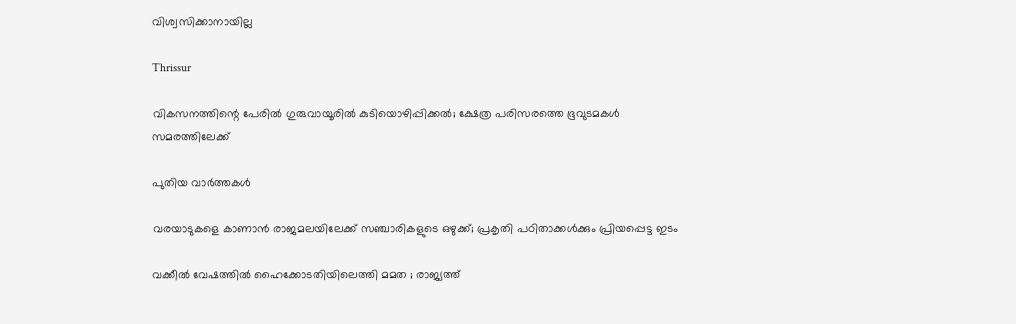വിശ്വസിക്കാനായില്ല

Thrissur

വികസനത്തിന്റെ പേരില്‍ ഗുരുവായൂരില്‍ കുടിയൊഴിപ്പിക്കല്‍; ക്ഷേത്ര പരിസരത്തെ ഭൂവുടമകള്‍ സമരത്തിലേക്ക്

പുതിയ വാര്‍ത്തകള്‍

വരയാടുകളെ കാണാന്‍ രാജമലയിലേക്ക് സഞ്ചാരികളുടെ ഒഴുക്ക്; പ്രകൃതി പഠിതാക്കള്‍ക്കും പ്രിയപ്പെട്ട ഇടം

വക്കീൽ വേഷത്തിൽ ഹൈക്കോടതിയിലെത്തി മമത ; രാജ്യത്ത്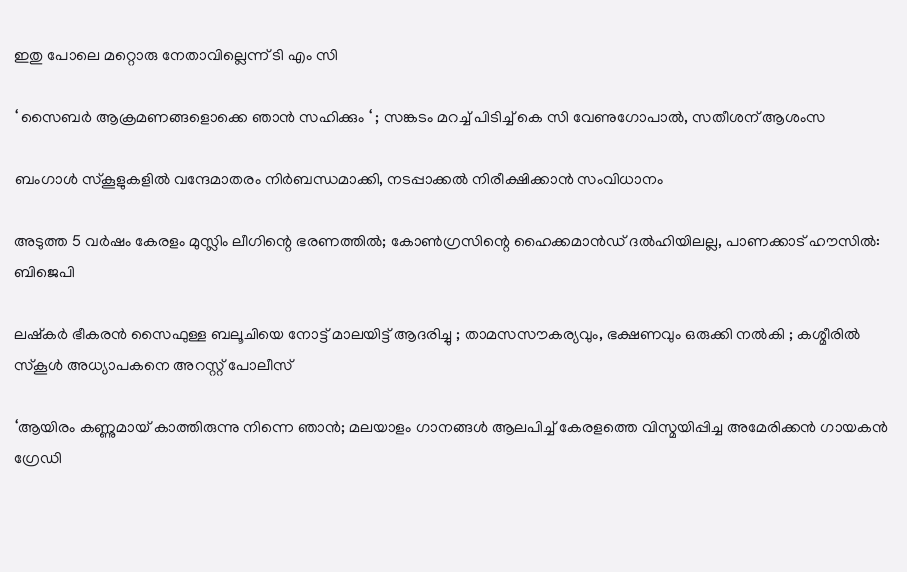ഇതു പോലെ മറ്റൊരു നേതാവില്ലെന്ന് ടി എം സി

‘ സൈബർ ആക്രമണങ്ങളൊക്കെ ഞാൻ സഹിക്കും ‘ ; സങ്കടം മറച്ച് പിടിച്ച് കെ സി വേണുഗോപാൽ, സതീശന് ആശംസ

ബംഗാൾ സ്‌കൂളുകളിൽ വന്ദേമാതരം നിർബന്ധമാക്കി, നടപ്പാക്കൽ നിരീക്ഷിക്കാൻ സംവിധാനം

അടുത്ത 5 വർഷം കേരളം മുസ്ലിം ലീഗിന്റെ ഭരണത്തിൽ; കോൺഗ്രസിന്റെ ഹൈക്കമാൻഡ് ദൽഹിയിലല്ല, പാണക്കാട് ഹൗസിൽ: ബിജെപി

ലഷ്കർ ഭീകരൻ സൈഫുള്ള ബലൂചിയെ നോട്ട് മാലയിട്ട് ആദരിച്ചു ; താമസസൗകര്യവും, ഭക്ഷണവും ഒരുക്കി നൽകി ; കശ്മീരിൽ സ്കൂൾ അധ്യാപകനെ അറസ്റ്റ് പോലീസ്

‘ആയിരം കണ്ണുമായ് കാത്തിരുന്നു നിന്നെ ഞാൻ; മലയാളം ഗാനങ്ങള്‍ ആലപിച്ച് കേരളത്തെ വിസ്മയിപ്പിച്ച അമേരിക്കന്‍ ഗായകന്‍ ഗ്രേഡി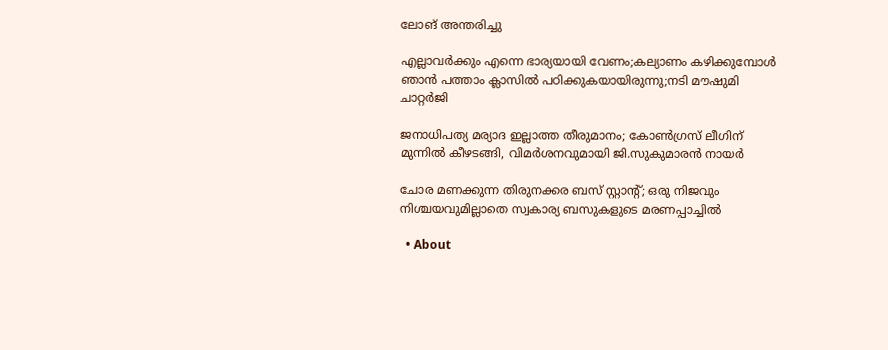ലോങ് അന്തരിച്ചു

എല്ലാവര്‍ക്കും എന്നെ ഭാര്യയായി വേണം;കല്യാണം കഴിക്കുമ്പോള്‍ ഞാന്‍ പത്താം ക്ലാസില്‍ പഠിക്കുകയായിരുന്നു;നടി മൗഷുമി ചാറ്റര്‍ജി

ജനാധിപത്യ മര്യാദ ഇല്ലാത്ത തീരുമാനം; കോൺഗ്രസ് ലീഗിന് മുന്നിൽ കീഴടങ്ങി, വിമർശനവുമായി ജി.സുകുമാരൻ നായർ

ചോര മണക്കുന്ന തിരുനക്കര ബസ് സ്റ്റാന്റ്; ഒരു നിജവും നിശ്ചയവുമില്ലാതെ സ്വകാര്യ ബസുകളുടെ മരണപ്പാച്ചിൽ

  • About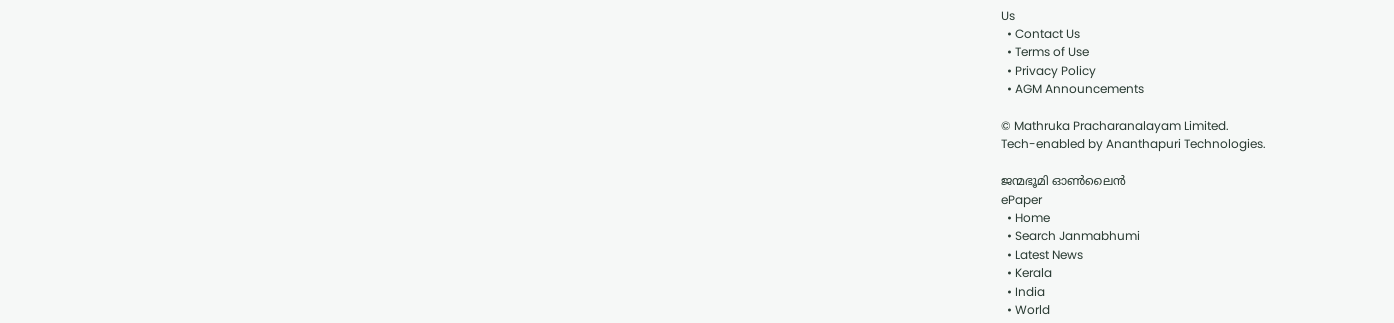Us
  • Contact Us
  • Terms of Use
  • Privacy Policy
  • AGM Announcements

© Mathruka Pracharanalayam Limited.
Tech-enabled by Ananthapuri Technologies.

ജന്മഭൂമി ഓണ്‍ലൈന്‍
ePaper
  • Home
  • Search Janmabhumi
  • Latest News
  • Kerala
  • India
  • World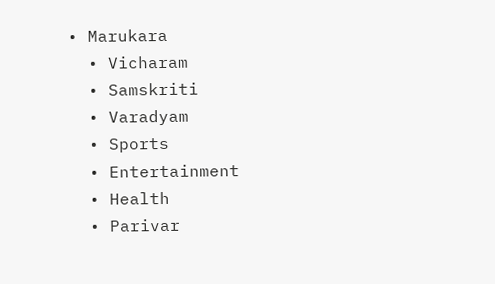• Marukara
  • Vicharam
  • Samskriti
  • Varadyam
  • Sports
  • Entertainment
  • Health
  • Parivar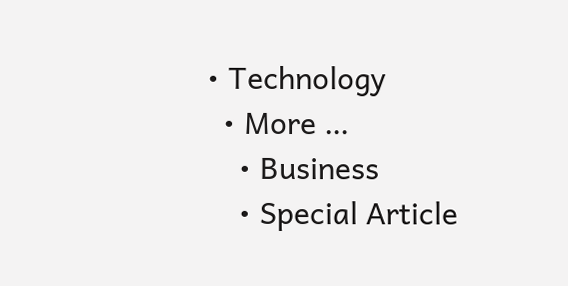• Technology
  • More …
    • Business
    • Special Article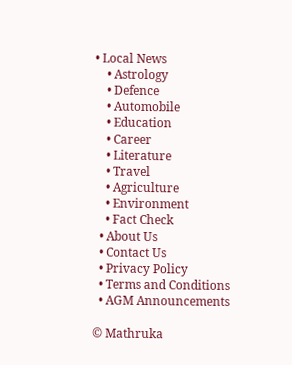• Local News
    • Astrology
    • Defence
    • Automobile
    • Education
    • Career
    • Literature
    • Travel
    • Agriculture
    • Environment
    • Fact Check
  • About Us
  • Contact Us
  • Privacy Policy
  • Terms and Conditions
  • AGM Announcements

© Mathruka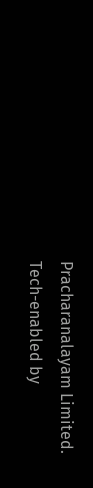Pracharanalayam Limited.
Tech-enabled by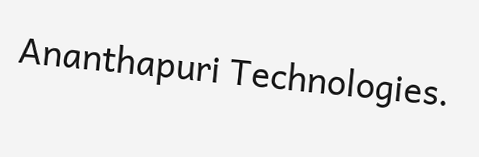Ananthapuri Technologies.